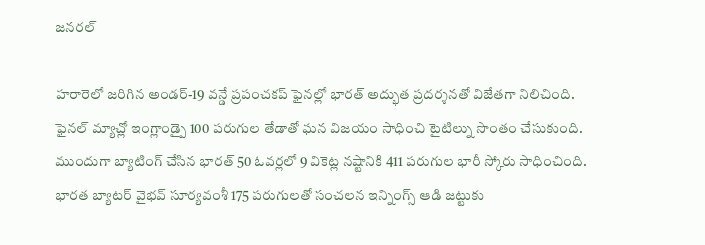జనరల్

హరారెలో జరిగిన అండర్-19 వన్డే ప్రపంచకప్ ఫైనల్లో భారత్ అద్భుత ప్రదర్శనతో విజేతగా నిలిచింది. ఫైనల్ మ్యాచ్లో ఇంగ్లాండ్పై 100 పరుగుల తేడాతో ఘన విజయం సాధించి టైటిల్ను సొంతం చేసుకుంది. ముందుగా బ్యాటింగ్ చేసిన భారత్ 50 ఓవర్లలో 9 వికెట్ల నష్టానికి 411 పరుగుల భారీ స్కోరు సాధించింది. భారత బ్యాటర్ వైభవ్ సూర్యవంశీ 175 పరుగులతో సంచలన ఇన్నింగ్స్ ఆడి జట్టుకు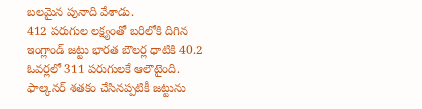బలమైన పునాది వేశాడు.
412 పరుగుల లక్ష్యంతో బరిలోకి దిగిన ఇంగ్లాండ్ జట్టు భారత బౌలర్ల ధాటికి 40.2 ఓవర్లలో 311 పరుగులకే ఆలౌటైంది. ఫాల్కనర్ శతకం చేసినప్పటికీ జట్టును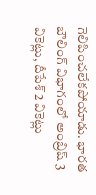గెలిపించలేకపోయాడు. భారత బౌలింగ్ విభాగంలో అంబ్రిష్ 3 వికెట్లు, దీపేశ్ 2 వికెట్లు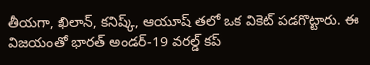తీయగా, ఖిలాన్, కనిష్క్, ఆయూష్ తలో ఒక వికెట్ పడగొట్టారు. ఈ విజయంతో భారత్ అండర్-19 వరల్డ్ కప్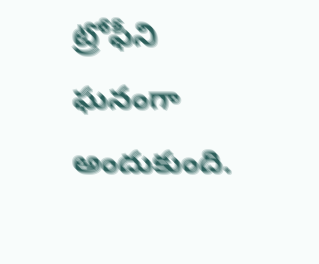ట్రోఫీని ఘనంగా అందుకుంది.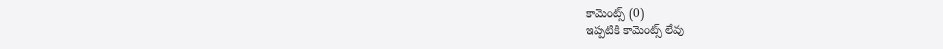కామెంట్స్ (0)
ఇప్పటికి కామెంట్స్ లేవు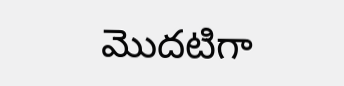మొదటిగా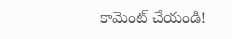కామెంట్ చేయండి!